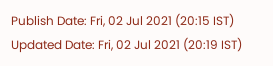Publish Date: Fri, 02 Jul 2021 (20:15 IST)
Updated Date: Fri, 02 Jul 2021 (20:19 IST)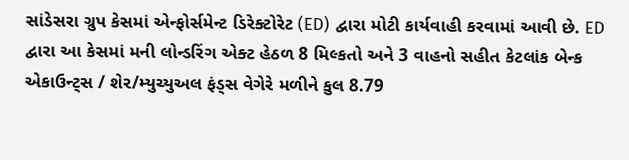સાંડેસરા ગ્રુપ કેસમાં એન્ફોર્સમેન્ટ ડિરેક્ટોરેટ (ED) દ્વારા મોટી કાર્યવાહી કરવામાં આવી છે. ED દ્વારા આ કેસમાં મની લોન્ડરિંગ એક્ટ હેઠળ 8 મિલ્કતો અને 3 વાહનો સહીત કેટલાંક બેન્ક એકાઉન્ટ્સ / શેર/મ્યુચ્યુઅલ ફંડ્સ વેગેરે મળીને કુલ 8.79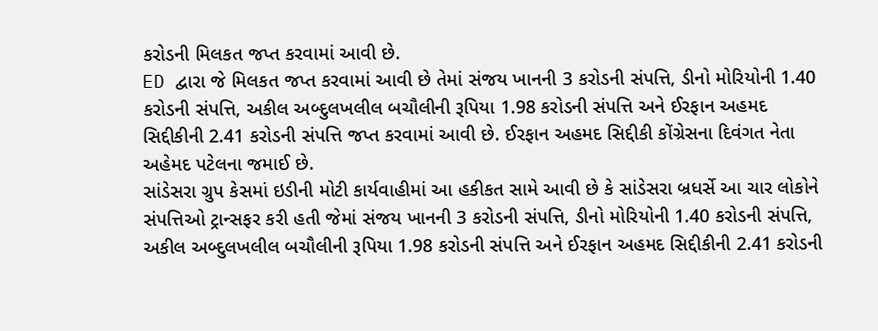કરોડની મિલકત જપ્ત કરવામાં આવી છે.
ED દ્વારા જે મિલકત જપ્ત કરવામાં આવી છે તેમાં સંજય ખાનની 3 કરોડની સંપત્તિ, ડીનો મોરિયોની 1.40 કરોડની સંપત્તિ, અકીલ અબ્દુલખલીલ બચૌલીની રૂપિયા 1.98 કરોડની સંપત્તિ અને ઈરફાન અહમદ સિદ્દીકીની 2.41 કરોડની સંપત્તિ જપ્ત કરવામાં આવી છે. ઈરફાન અહમદ સિદ્દીકી કોંગ્રેસના દિવંગત નેતા અહેમદ પટેલના જમાઈ છે.
સાંડેસરા ગ્રુપ કેસમાં ઇડીની મોટી કાર્યવાહીમાં આ હકીકત સામે આવી છે કે સાંડેસરા બ્રધર્સે આ ચાર લોકોને સંપત્તિઓ ટ્રાન્સફર કરી હતી જેમાં સંજય ખાનની 3 કરોડની સંપત્તિ, ડીનો મોરિયોની 1.40 કરોડની સંપત્તિ, અકીલ અબ્દુલખલીલ બચૌલીની રૂપિયા 1.98 કરોડની સંપત્તિ અને ઈરફાન અહમદ સિદ્દીકીની 2.41 કરોડની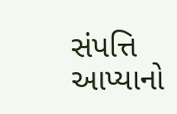સંપત્તિ આપ્યાનો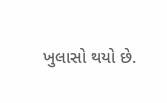ખુલાસો થયો છે.